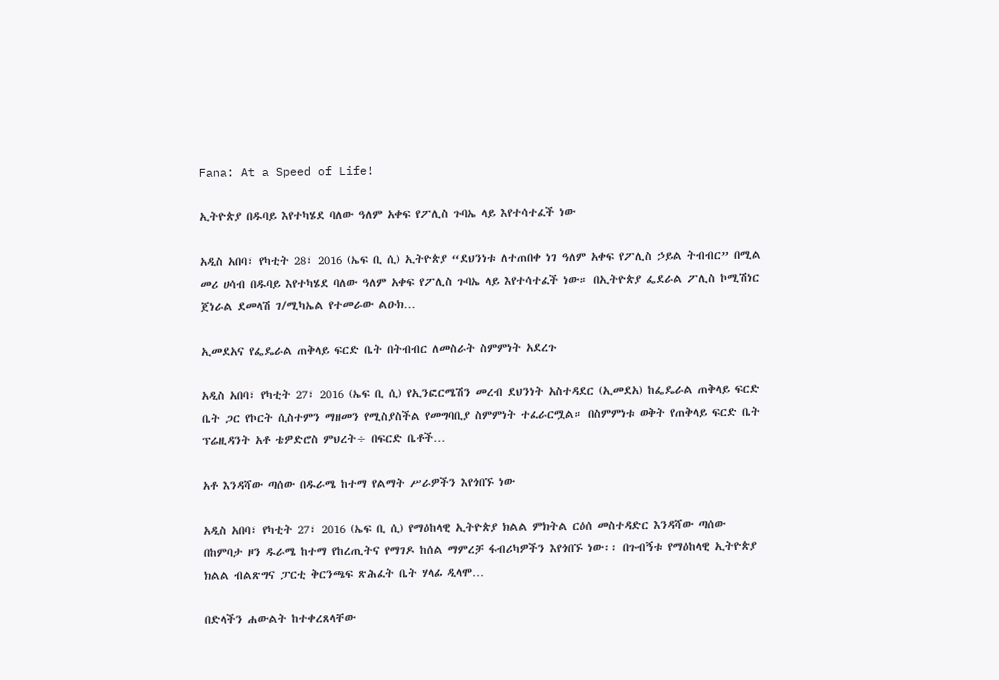Fana: At a Speed of Life!

ኢትዮጵያ በዱባይ እየተካሄደ ባለው ዓለም አቀፍ የፖሊስ ጉባኤ ላይ እየተሳተፈች ነው

አዲስ አበባ፣ የካቲት 28፣ 2016 (ኤፍ ቢ ሲ) ኢትዮጵያ “ደህንነቱ ለተጠበቀ ነገ ዓለም አቀፍ የፖሊስ ኃይል ትብብር” በሚል መሪ ሀሳብ በዱባይ እየተካሄደ ባለው ዓለም አቀፍ የፖሊስ ጉባኤ ላይ እየተሳተፈች ነው። በኢትዮጵያ ፌደራል ፖሊስ ኮሚሽነር ጀነራል ደመላሽ ገ/ሚካኤል የተመራው ልዑክ…

ኢመደአና የፌዴራል ጠቅላይ ፍርድ ቤት በትብብር ለመስራት ስምምነት አደረጉ

አዲስ አበባ፣ የካቲት 27፣ 2016 (ኤፍ ቢ ሲ) የኢንፎርሜሽን መረብ ደህንነት አስተዳደር (ኢመደአ) ከፌዴራል ጠቅላይ ፍርድ ቤት ጋር የኮርት ሲስተምን ማዘመን የሚስያስችል የመግባቢያ ስምምነት ተፈራርሟል። በስምምነቱ ወቅት የጠቅላይ ፍርድ ቤት ፕሬዚዳንት አቶ ቴዎድሮስ ምህረት÷ በፍርድ ቤቶች…

አቶ እንዳሻው ጣሰው በዱራሜ ከተማ የልማት ሥራዎችን እየጎበኙ ነው

አዲስ አበባ፣ የካቲት 27፣ 2016 (ኤፍ ቢ ሲ) የማዕከላዊ ኢትዮጵያ ክልል ምክትል ርዕሰ መስተዳድር እንዳሻው ጣሰው በከምባታ ዞን ዱራሜ ከተማ የከረጢትና የማገዶ ከሰል ማምረቻ ፋብሪካዎችን እየጎበኙ ነው፡፡ በጉብኝቱ የማዕከላዊ ኢትዮጵያ ክልል ብልጽግና ፓርቲ ቅርንጫፍ ጽሕፈት ቤት ሃላፊ ዲላሞ…

በድላችን ሐውልት ከተቀረጸላቸው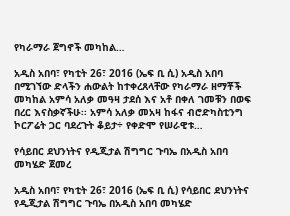የካራማራ ጀግኖች መካከል…

አዲስ አበባ፣ የካቲት 26፣ 2016 (ኤፍ ቢ ሲ) አዲስ አበባ በሚገኘው ድላችን ሐውልት ከተቀረጸላቸው የካራማራ ዘማቾች መካከል አምሳ አለቃ መዓዛ ታደሰ እና አቶ በቀለ ገመቹን በወፍ በረር እናስቃኛችሁ፡፡ አምሳ አለቃ መአዛ ከፋና ብሮድካስቲንግ ኮርፖሬት ጋር ባደረጉት ቆይታ÷ የቀድሞ የሠራዊቱ…

የሳይበር ደህንነትና የዲጂታል ሽግግር ጉባኤ በአዲስ አበባ መካሄድ ጀመረ

አዲስ አበባ፣ የካቲት 26፣ 2016 (ኤፍ ቢ ሲ) የሳይበር ደህንነትና የዲጂታል ሽግግር ጉባኤ በአዲስ አበባ መካሄድ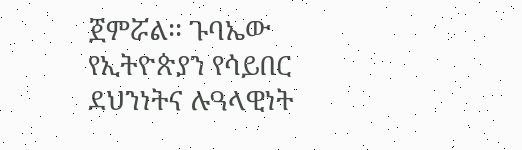ጀምሯል፡፡ ጉባኤው የኢትዮጵያን የሳይበር ደህንነትና ሉዓላዊነት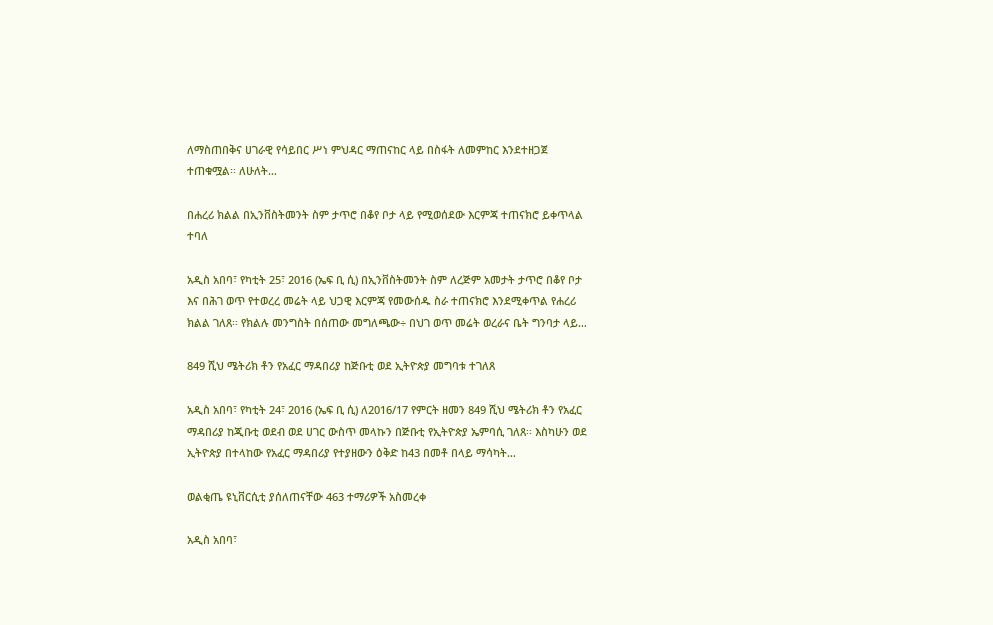ለማስጠበቅና ሀገራዊ የሳይበር ሥነ ምህዳር ማጠናከር ላይ በስፋት ለመምከር እንደተዘጋጀ ተጠቁሟል፡፡ ለሁለት…

በሐረሪ ክልል በኢንቨስትመንት ስም ታጥሮ በቆየ ቦታ ላይ የሚወሰደው እርምጃ ተጠናክሮ ይቀጥላል ተባለ

አዲስ አበባ፣ የካቲት 25፣ 2016 (ኤፍ ቢ ሲ) በኢንቨስትመንት ስም ለረጅም አመታት ታጥሮ በቆየ ቦታ እና በሕገ ወጥ የተወረረ መሬት ላይ ህጋዊ እርምጃ የመውሰዱ ስራ ተጠናክሮ እንደሚቀጥል የሐረሪ ክልል ገለጸ፡፡ የክልሉ መንግስት በሰጠው መግለጫው÷ በህገ ወጥ መሬት ወረራና ቤት ግንባታ ላይ…

849 ሺህ ሜትሪክ ቶን የአፈር ማዳበሪያ ከጅቡቲ ወደ ኢትዮጵያ መግባቱ ተገለጸ

አዲስ አበባ፣ የካቲት 24፣ 2016 (ኤፍ ቢ ሲ) ለ2016/17 የምርት ዘመን 849 ሺህ ሜትሪክ ቶን የአፈር ማዳበሪያ ከጂቡቲ ወደብ ወደ ሀገር ውስጥ መላኩን በጅቡቲ የኢትዮጵያ ኤምባሲ ገለጸ፡፡ እስካሁን ወደ ኢትዮጵያ በተላከው የአፈር ማዳበሪያ የተያዘውን ዕቅድ ከ43 በመቶ በላይ ማሳካት…

ወልቂጤ ዩኒቨርሲቲ ያሰለጠናቸው 463 ተማሪዎች አስመረቀ

አዲስ አበባ፣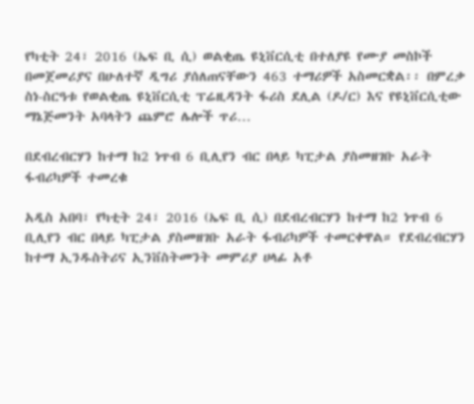የካቲት 24፣ 2016 (ኤፍ ቢ ሲ) ወልቂጤ ዩኒቨርሲቲ በተለያዩ የሙያ መስኮች በመጀመሪያና በሁለተኛ ዲግሪ ያሰለጠናቸውን 463 ተማሪዎች አስመርቋል፡፡ በምረቃ ስነ-ስርዓቱ የወልቂጤ ዩኒቨርሲቲ ፕሬዚዳንት ፋሪስ ደሊል (ዶ/ር) እና የዩኒቨርሲቲው ማኔጅመንት አባላትን ጨምሮ ሌሎች ጥሪ…

በደብረብርሃን ከተማ ከ2 ነጥብ 6 ቢሊየን ብር በላይ ካፒታል ያስመዘገቡ አራት ፋብሪካዎች ተመረቁ

አዲስ አበባ፣ የካቲት 24፣ 2016 (ኤፍ ቢ ሲ) በደብረብርሃን ከተማ ከ2 ነጥብ 6 ቢሊየን ብር በላይ ካፒታል ያስመዘገቡ አራት ፋብሪካዎች ተመርቀዋል። የደብረብርሃን ከተማ ኢንዱስትሪና ኢንቨስትመንት መምሪያ ሀላፊ አቶ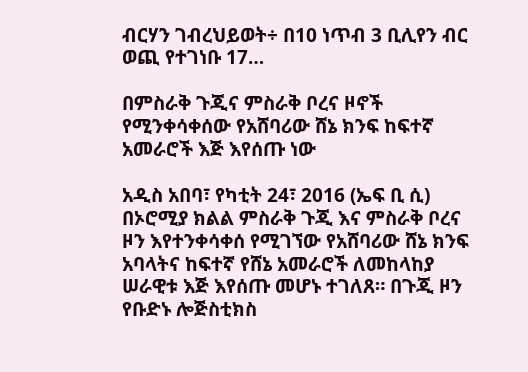ብርሃን ገብረህይወት÷ በ10 ነጥብ 3 ቢሊየን ብር ወጪ የተገነቡ 17…

በምስራቅ ጉጂና ምስራቅ ቦረና ዞኖች የሚንቀሳቀሰው የአሸባሪው ሸኔ ክንፍ ከፍተኛ አመራሮች እጅ እየሰጡ ነው

አዲስ አበባ፣ የካቲት 24፣ 2016 (ኤፍ ቢ ሲ) በኦሮሚያ ክልል ምስራቅ ጉጂ እና ምስራቅ ቦረና ዞን እየተንቀሳቀሰ የሚገኘው የአሸባሪው ሸኔ ክንፍ አባላትና ከፍተኛ የሸኔ አመራሮች ለመከላከያ ሠራዊቱ እጅ እየሰጡ መሆኑ ተገለጸ። በጉጂ ዞን የቡድኑ ሎጅስቲክስ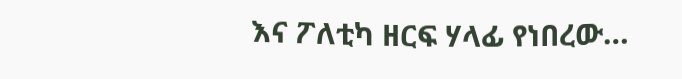እና ፖለቲካ ዘርፍ ሃላፊ የነበረው…